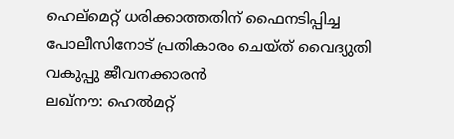ഹെല്മെറ്റ് ധരിക്കാത്തതിന് ഫൈനടിപ്പിച്ച പോലീസിനോട് പ്രതികാരം ചെയ്ത് വൈദ്യുതി വകുപ്പു ജീവനക്കാരൻ
ലഖ്നൗ: ഹെൽമറ്റ്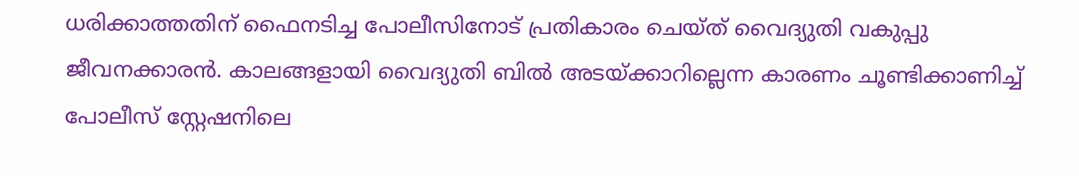ധരിക്കാത്തതിന് ഫൈനടിച്ച പോലീസിനോട് പ്രതികാരം ചെയ്ത് വൈദ്യുതി വകുപ്പു ജീവനക്കാരൻ. കാലങ്ങളായി വൈദ്യുതി ബിൽ അടയ്ക്കാറില്ലെന്ന കാരണം ചൂണ്ടിക്കാണിച്ച് പോലീസ് സ്റ്റേഷനിലെ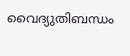വൈദ്യുതിബന്ധം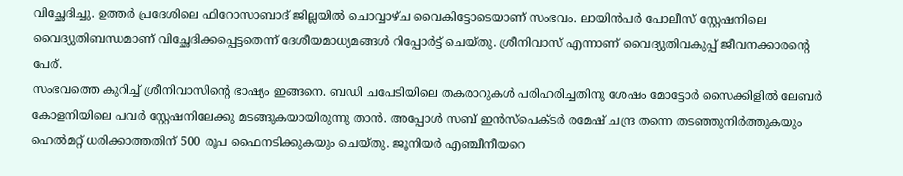വിച്ഛേദിച്ചു. ഉത്തർ പ്രദേശിലെ ഫിറോസാബാദ് ജില്ലയിൽ ചൊവ്വാഴ്ച വൈകിട്ടോടെയാണ് സംഭവം. ലായിൻപർ പോലീസ് സ്റ്റേഷനിലെ വൈദ്യുതിബന്ധമാണ് വിച്ഛേദിക്കപ്പെട്ടതെന്ന് ദേശീയമാധ്യമങ്ങൾ റിപ്പോർട്ട് ചെയ്തു. ശ്രീനിവാസ് എന്നാണ് വൈദ്യുതിവകുപ്പ് ജീവനക്കാരന്റെ പേര്.
സംഭവത്തെ കുറിച്ച് ശ്രീനിവാസിന്റെ ഭാഷ്യം ഇങ്ങനെ. ബഡി ചപേടിയിലെ തകരാറുകൾ പരിഹരിച്ചതിനു ശേഷം മോട്ടോർ സൈക്കിളിൽ ലേബർ കോളനിയിലെ പവർ സ്റ്റേഷനിലേക്കു മടങ്ങുകയായിരുന്നു താൻ. അപ്പോൾ സബ് ഇൻസ്പെക്ടർ രമേഷ് ചന്ദ്ര തന്നെ തടഞ്ഞുനിർത്തുകയും ഹെൽമറ്റ് ധരിക്കാത്തതിന് 500 രൂപ ഫൈനടിക്കുകയും ചെയ്തു. ജൂനിയർ എഞ്ചീനീയറെ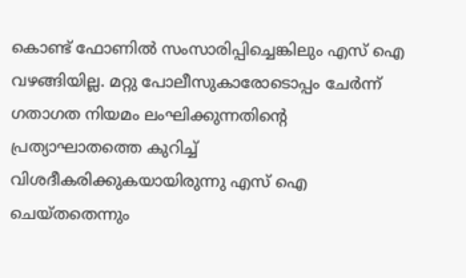കൊണ്ട് ഫോണിൽ സംസാരിപ്പിച്ചെങ്കിലും എസ് ഐ വഴങ്ങിയില്ല. മറ്റു പോലീസുകാരോടൊപ്പം ചേർന്ന് ഗതാഗത നിയമം ലംഘിക്കുന്നതിന്റെ പ്രത്യാഘാതത്തെ കുറിച്ച് വിശദീകരിക്കുകയായിരുന്നു എസ് ഐ ചെയ്തതെന്നും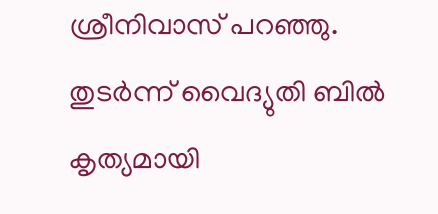ശ്രീനിവാസ് പറഞ്ഞു. തുടർന്ന് വൈദ്യുതി ബിൽ കൃത്യമായി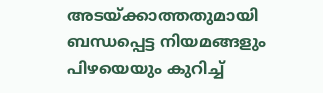അടയ്ക്കാത്തതുമായി ബന്ധപ്പെട്ട നിയമങ്ങളും പിഴയെയും കുറിച്ച്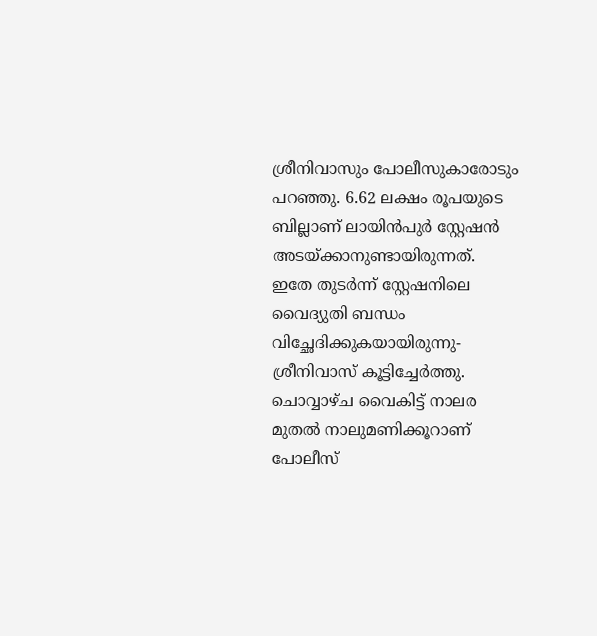ശ്രീനിവാസും പോലീസുകാരോടും പറഞ്ഞു. 6.62 ലക്ഷം രൂപയുടെ ബില്ലാണ് ലായിൻപുർ സ്റ്റേഷൻ അടയ്ക്കാനുണ്ടായിരുന്നത്. ഇതേ തുടർന്ന് സ്റ്റേഷനിലെ വൈദ്യുതി ബന്ധം വിച്ഛേദിക്കുകയായിരുന്നു- ശ്രീനിവാസ് കൂട്ടിച്ചേർത്തു. ചൊവ്വാഴ്ച വൈകിട്ട് നാലര മുതൽ നാലുമണിക്കൂറാണ് പോലീസ്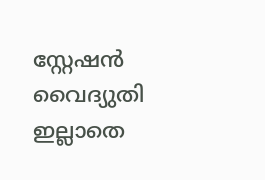സ്റ്റേഷൻ വൈദ്യുതി ഇല്ലാതെ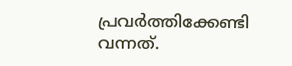പ്രവർത്തിക്കേണ്ടി വന്നത്.